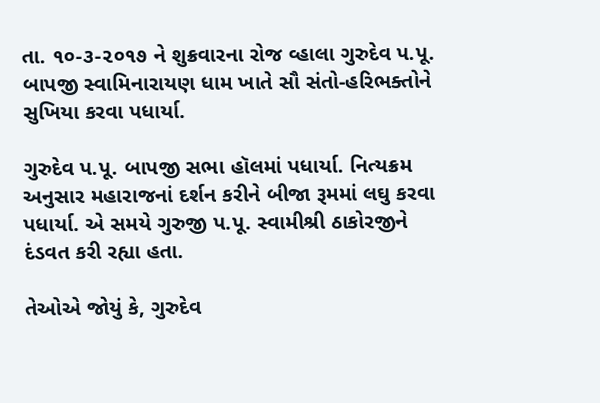તા. ૧૦-૩-૨૦૧૭ ને શુક્રવારના રોજ વ્હાલા ગુરુદેવ પ.પૂ. બાપજી સ્વામિનારાયણ ધામ ખાતે સૌ સંતો-હરિભક્તોને સુખિયા કરવા પધાર્યા.

ગુરુદેવ પ.પૂ. બાપજી સભા હૉલમાં પધાર્યા. નિત્યક્રમ અનુસાર મહારાજનાં દર્શન કરીને બીજા રૂમમાં લઘુ કરવા પધાર્યા. એ સમયે ગુરુજી પ.પૂ. સ્વામીશ્રી ઠાકોરજીને દંડવત કરી રહ્યા હતા.

તેઓએ જોયું કે, ગુરુદેવ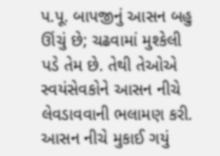પ.પૂ. બાપજીનું આસન બહુ ઊંચું છે; ચઢવામાં મુશ્કેલી પડે તેમ છે. તેથી તેઓએ સ્વયંસેવકોને આસન નીચે લેવડાવવાની ભલામણ કરી. આસન નીચે મુકાઈ ગયું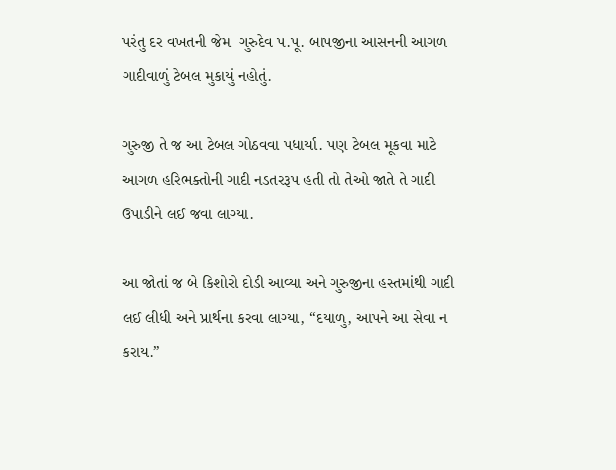પરંતુ દર વખતની જેમ  ગુરુદેવ પ.પૂ. બાપજીના આસનની આગળ ગાદીવાળું ટેબલ મુકાયું નહોતું.

ગુરુજી તે જ આ ટેબલ ગોઠવવા પધાર્યા. પણ ટેબલ મૂકવા માટે આગળ હરિભક્તોની ગાદી નડતરરૂપ હતી તો તેઓ જાતે તે ગાદી ઉપાડીને લઈ જવા લાગ્યા.

આ જોતાં જ બે કિશોરો દોડી આવ્યા અને ગુરુજીના હસ્તમાંથી ગાદી લઈ લીધી અને પ્રાર્થના કરવા લાગ્યા, “દયાળુ, આપને આ સેવા ન કરાય.”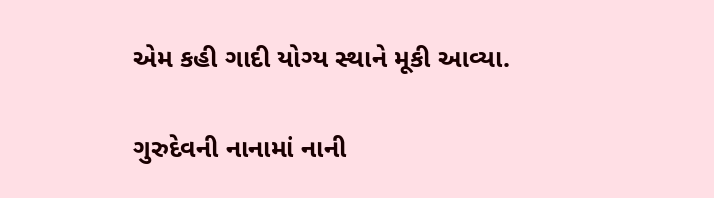એમ કહી ગાદી યોગ્ય સ્થાને મૂકી આવ્યા.

ગુરુદેવની નાનામાં નાની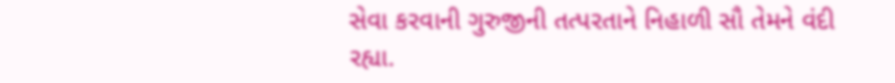સેવા કરવાની ગુરુજીની તત્પરતાને નિહાળી સૌ તેમને વંદી રહ્યા.